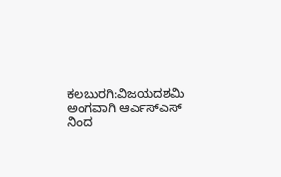ಕಲಬುರಗಿ:ವಿಜಯದಶಮಿ ಅಂಗವಾಗಿ ಆರ್ಎಸ್ಎಸ್ ನಿಂದ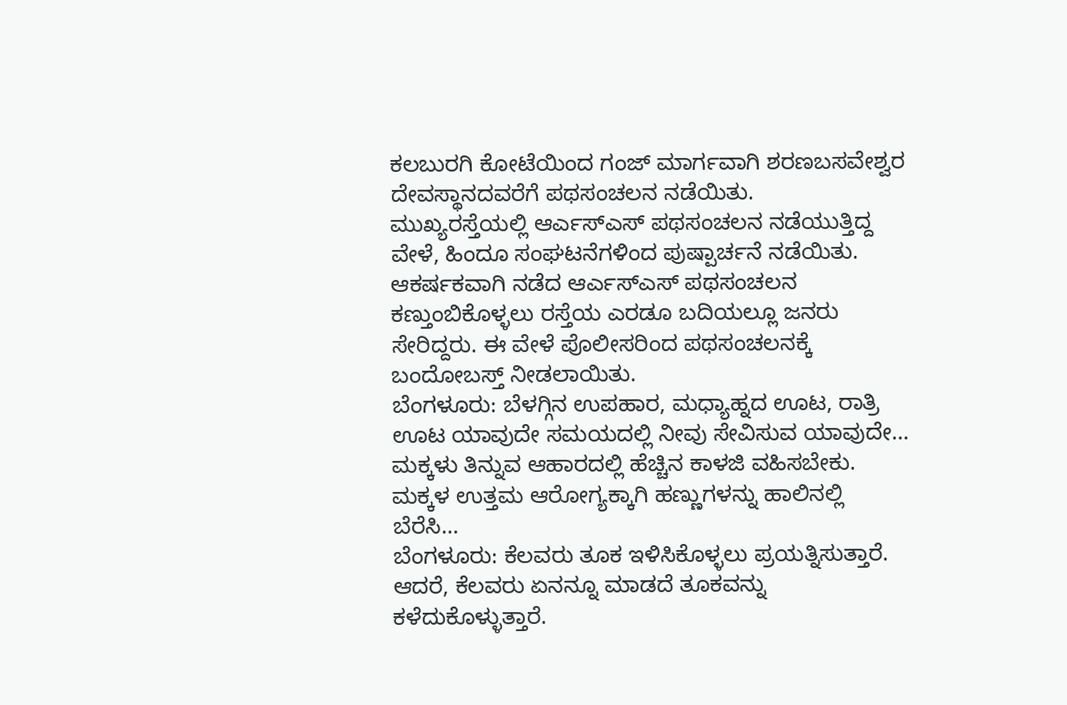ಕಲಬುರಗಿ ಕೋಟೆಯಿಂದ ಗಂಜ್ ಮಾರ್ಗವಾಗಿ ಶರಣಬಸವೇಶ್ವರ ದೇವಸ್ಥಾನದವರೆಗೆ ಪಥಸಂಚಲನ ನಡೆಯಿತು.
ಮುಖ್ಯರಸ್ತೆಯಲ್ಲಿ ಆರ್ಎಸ್ಎಸ್ ಪಥಸಂಚಲನ ನಡೆಯುತ್ತಿದ್ದ ವೇಳೆ, ಹಿಂದೂ ಸಂಘಟನೆಗಳಿಂದ ಪುಷ್ಪಾರ್ಚನೆ ನಡೆಯಿತು.
ಆಕರ್ಷಕವಾಗಿ ನಡೆದ ಆರ್ಎಸ್ಎಸ್ ಪಥಸಂಚಲನ ಕಣ್ತುಂಬಿಕೊಳ್ಳಲು ರಸ್ತೆಯ ಎರಡೂ ಬದಿಯಲ್ಲೂ ಜನರು ಸೇರಿದ್ದರು. ಈ ವೇಳೆ ಪೊಲೀಸರಿಂದ ಪಥಸಂಚಲನಕ್ಕೆ ಬಂದೋಬಸ್ತ್ ನೀಡಲಾಯಿತು.
ಬೆಂಗಳೂರು: ಬೆಳಗ್ಗಿನ ಉಪಹಾರ, ಮಧ್ಯಾಹ್ನದ ಊಟ, ರಾತ್ರಿ ಊಟ ಯಾವುದೇ ಸಮಯದಲ್ಲಿ ನೀವು ಸೇವಿಸುವ ಯಾವುದೇ…
ಮಕ್ಕಳು ತಿನ್ನುವ ಆಹಾರದಲ್ಲಿ ಹೆಚ್ಚಿನ ಕಾಳಜಿ ವಹಿಸಬೇಕು. ಮಕ್ಕಳ ಉತ್ತಮ ಆರೋಗ್ಯಕ್ಕಾಗಿ ಹಣ್ಣುಗಳನ್ನು ಹಾಲಿನಲ್ಲಿ ಬೆರೆಸಿ…
ಬೆಂಗಳೂರು: ಕೆಲವರು ತೂಕ ಇಳಿಸಿಕೊಳ್ಳಲು ಪ್ರಯತ್ನಿಸುತ್ತಾರೆ. ಆದರೆ, ಕೆಲವರು ಏನನ್ನೂ ಮಾಡದೆ ತೂಕವನ್ನು ಕಳೆದುಕೊಳ್ಳುತ್ತಾರೆ.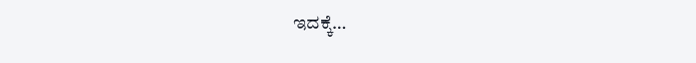ಇದಕ್ಕೆ…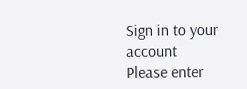Sign in to your account
Please enter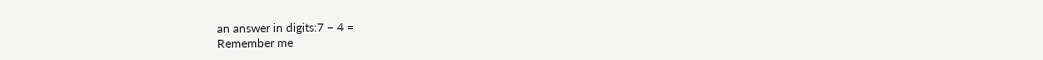an answer in digits:7 − 4 =
Remember me